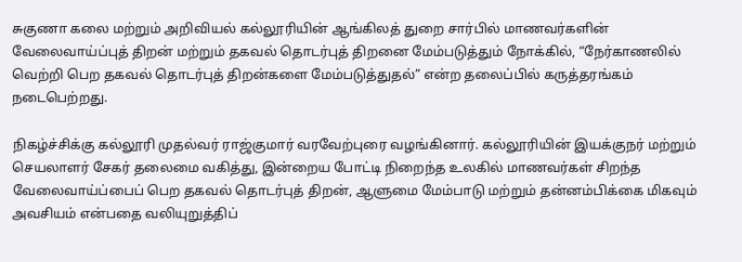சுகுணா கலை மற்றும் அறிவியல் கல்லூரியின் ஆங்கிலத் துறை சார்பில் மாணவர்களின் வேலைவாய்ப்புத் திறன் மற்றும் தகவல் தொடர்புத் திறனை மேம்படுத்தும் நோக்கில், “நேர்காணலில் வெற்றி பெற தகவல் தொடர்புத் திறன்களை மேம்படுத்துதல்” என்ற தலைப்பில் கருத்தரங்கம் நடைபெற்றது.

நிகழ்ச்சிக்கு கல்லூரி முதல்வர் ராஜ்குமார் வரவேற்புரை வழங்கினார். கல்லூரியின் இயக்குநர் மற்றும் செயலாளர் சேகர் தலைமை வகித்து, இன்றைய போட்டி நிறைந்த உலகில் மாணவர்கள் சிறந்த வேலைவாய்ப்பைப் பெற தகவல் தொடர்புத் திறன், ஆளுமை மேம்பாடு மற்றும் தன்னம்பிக்கை மிகவும் அவசியம் என்பதை வலியுறுத்திப்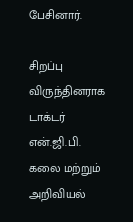பேசினார்.

சிறப்பு விருந்தினராக டாக்டர் என்.ஜி.பி. கலை மற்றும் அறிவியல்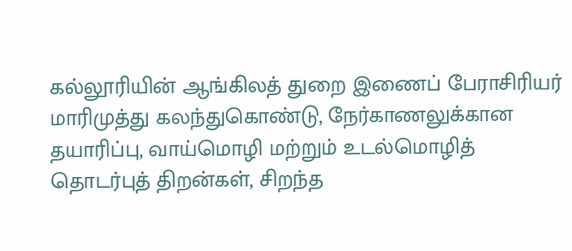கல்லூரியின் ஆங்கிலத் துறை இணைப் பேராசிரியர் மாரிமுத்து கலந்துகொண்டு, நேர்காணலுக்கான தயாரிப்பு, வாய்மொழி மற்றும் உடல்மொழித் தொடர்புத் திறன்கள், சிறந்த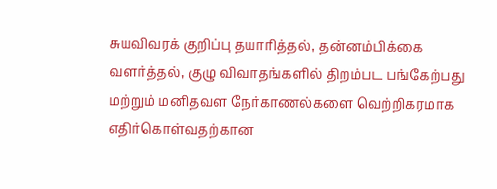சுயவிவரக் குறிப்பு தயாரித்தல், தன்னம்பிக்கை வளர்த்தல், குழு விவாதங்களில் திறம்பட பங்கேற்பது மற்றும் மனிதவள நேர்காணல்களை வெற்றிகரமாக எதிர்கொள்வதற்கான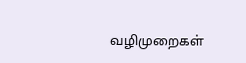வழிமுறைகள்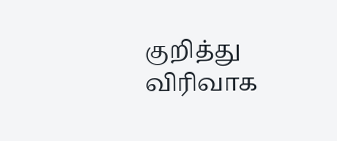குறித்து விரிவாக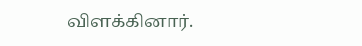விளக்கினார்.